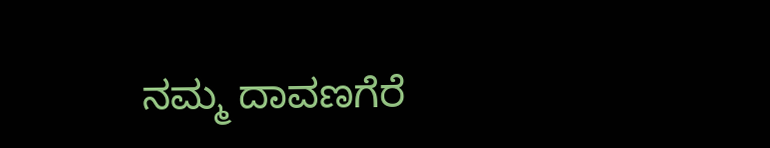ನಮ್ಮ ದಾವಣಗೆರೆ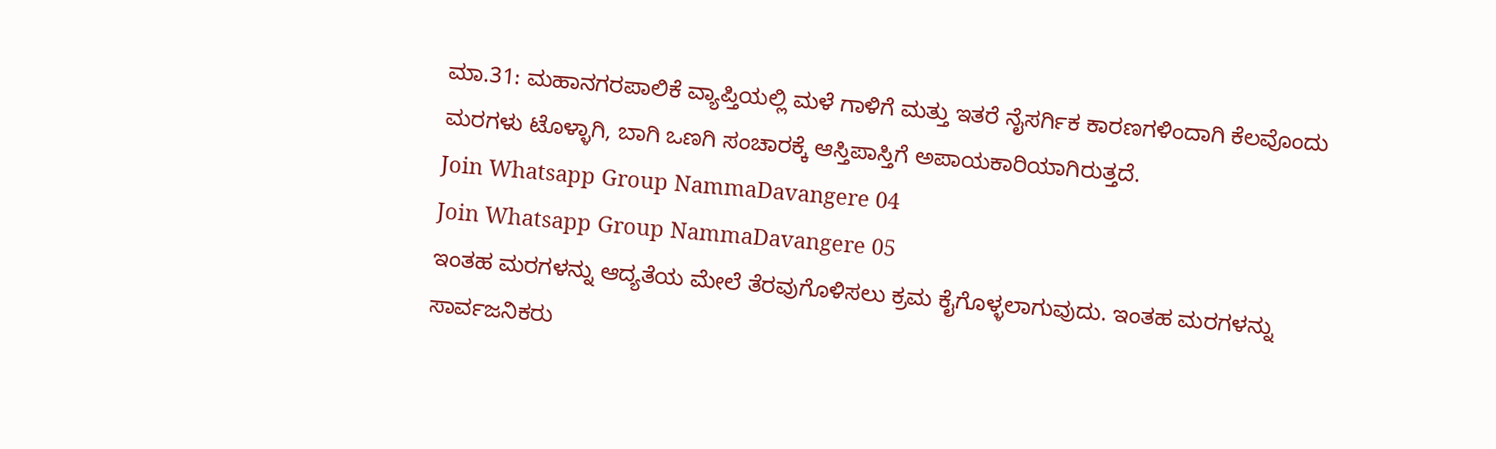ಮಾ.31: ಮಹಾನಗರಪಾಲಿಕೆ ವ್ಯಾಪ್ತಿಯಲ್ಲಿ ಮಳೆ ಗಾಳಿಗೆ ಮತ್ತು ಇತರೆ ನೈಸರ್ಗಿಕ ಕಾರಣಗಳಿಂದಾಗಿ ಕೆಲವೊಂದು ಮರಗಳು ಟೊಳ್ಳಾಗಿ, ಬಾಗಿ ಒಣಗಿ ಸಂಚಾರಕ್ಕೆ ಆಸ್ತಿಪಾಸ್ತಿಗೆ ಅಪಾಯಕಾರಿಯಾಗಿರುತ್ತದೆ.
Join Whatsapp Group NammaDavangere 04
Join Whatsapp Group NammaDavangere 05
ಇಂತಹ ಮರಗಳನ್ನು ಆದ್ಯತೆಯ ಮೇಲೆ ತೆರವುಗೊಳಿಸಲು ಕ್ರಮ ಕೈಗೊಳ್ಳಲಾಗುವುದು. ಇಂತಹ ಮರಗಳನ್ನು ಸಾರ್ವಜನಿಕರು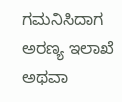ಗಮನಿಸಿದಾಗ ಅರಣ್ಯ ಇಲಾಖೆ ಅಥವಾ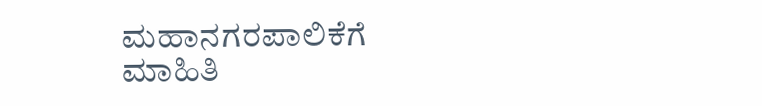ಮಹಾನಗರಪಾಲಿಕೆಗೆ ಮಾಹಿತಿ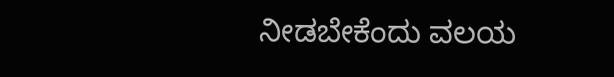ನೀಡಬೇಕೆಂದು ವಲಯ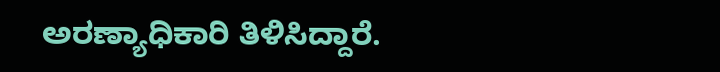ಅರಣ್ಯಾಧಿಕಾರಿ ತಿಳಿಸಿದ್ದಾರೆ.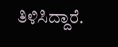ತಿಳಿಸಿದ್ದಾರೆ.